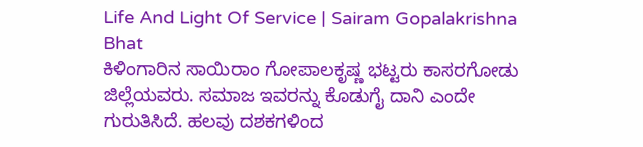Life And Light Of Service | Sairam Gopalakrishna Bhat
ಕಿಳಿಂಗಾರಿನ ಸಾಯಿರಾಂ ಗೋಪಾಲಕೃಷ್ಣ ಭಟ್ಟರು ಕಾಸರಗೋಡು ಜಿಲ್ಲೆಯವರು. ಸಮಾಜ ಇವರನ್ನು ಕೊಡುಗೈ ದಾನಿ ಎಂದೇ ಗುರುತಿಸಿದೆ. ಹಲವು ದಶಕಗಳಿಂದ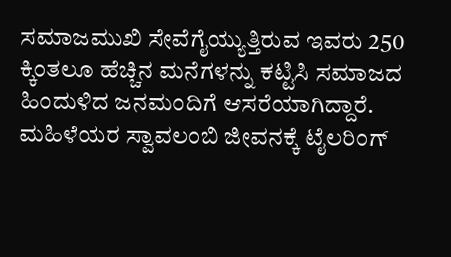ಸಮಾಜಮುಖಿ ಸೇವೆಗೈಯ್ಯುತ್ತಿರುವ ಇವರು 250 ಕ್ಕಿಂತಲೂ ಹೆಚ್ಚಿನ ಮನೆಗಳನ್ನು ಕಟ್ಟಿಸಿ ಸಮಾಜದ ಹಿಂದುಳಿದ ಜನಮಂದಿಗೆ ಆಸರೆಯಾಗಿದ್ದಾರೆ. ಮಹಿಳೆಯರ ಸ್ವಾವಲಂಬಿ ಜೀವನಕ್ಕೆ ಟೈಲರಿಂಗ್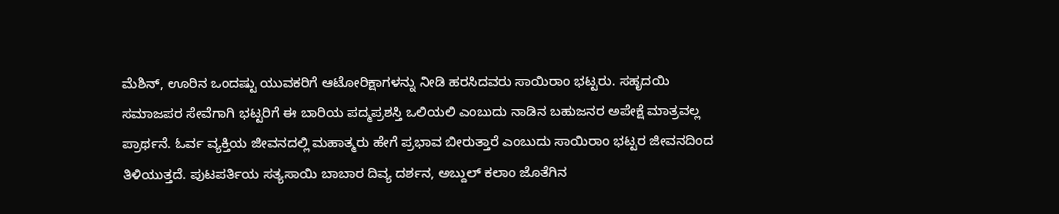ಮೆಶಿನ್, ಊರಿನ ಒಂದಷ್ಟು ಯುವಕರಿಗೆ ಆಟೋರಿಕ್ಷಾಗಳನ್ನು ನೀಡಿ ಹರಸಿದವರು ಸಾಯಿರಾಂ ಭಟ್ಟರು. ಸಹೃದಯಿ ಸಮಾಜಪರ ಸೇವೆಗಾಗಿ ಭಟ್ಟರಿಗೆ ಈ ಬಾರಿಯ ಪದ್ಮಪ್ರಶಸ್ತಿ ಒಲಿಯಲಿ ಎಂಬುದು ನಾಡಿನ ಬಹುಜನರ ಅಪೇಕ್ಷೆ ಮಾತ್ರವಲ್ಲ ಪ್ರಾರ್ಥನೆ. ಓರ್ವ ವ್ಯಕ್ತಿಯ ಜೀವನದಲ್ಲಿ ಮಹಾತ್ಮರು ಹೇಗೆ ಪ್ರಭಾವ ಬೀರುತ್ತಾರೆ ಎಂಬುದು ಸಾಯಿರಾಂ ಭಟ್ಟರ ಜೀವನದಿಂದ ತಿಳಿಯುತ್ತದೆ. ಪುಟಪರ್ತಿಯ ಸತ್ಯಸಾಯಿ ಬಾಬಾರ ದಿವ್ಯ ದರ್ಶನ, ಅಬ್ದುಲ್ ಕಲಾಂ ಜೊತೆಗಿನ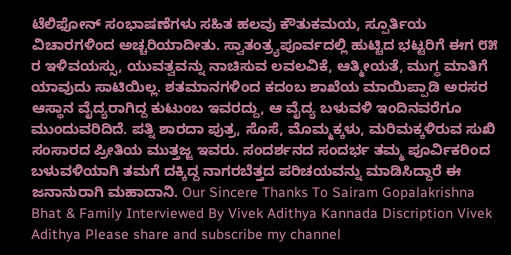ಟೆಲಿಫೋನ್ ಸಂಭಾಷಣೆಗಳು ಸಹಿತ ಹಲವು ಕೌತುಕಮಯ, ಸ್ಪೂರ್ತಿಯ ವಿಚಾರಗಳಿಂದ ಅಚ್ಚರಿಯಾದೀತು. ಸ್ವಾತಂತ್ರ್ಯಪೂರ್ವದಲ್ಲಿ ಹುಟ್ಟಿದ ಭಟ್ಟರಿಗೆ ಈಗ ೮೫ ರ ಇಳಿವಯಸ್ಸು, ಯುವತ್ವವನ್ನು ನಾಚಿಸುವ ಲವಲವಿಕೆ, ಆತ್ಮೀಯತೆ, ಮುಗ್ಧ ಮಾತಿಗೆ ಯಾವುದು ಸಾಟಿಯಿಲ್ಲ. ಶತಮಾನಗಳಿಂದ ಕದಂಬ ಶಾಖೆಯ ಮಾಯಿಪ್ಪಾಡಿ ಅರಸರ ಆಸ್ಥಾನ ವೈದ್ಯರಾಗಿದ್ದ ಕುಟುಂಬ ಇವರದ್ದು, ಆ ವೈದ್ಯ ಬಳುವಳಿ ಇಂದಿನವರೆಗೂ ಮುಂದುವರಿದಿದೆ. ಪತ್ನಿ ಶಾರದಾ ಪುತ್ರ, ಸೊಸೆ, ಮೊಮ್ಮಕ್ಕಳು, ಮರಿಮಕ್ಕಳಿರುವ ಸುಖಿ ಸಂಸಾರದ ಪ್ರೀತಿಯ ಮುತ್ತಜ್ಜ ಇವರು. ಸಂದರ್ಶನದ ಸಂದರ್ಭ ತಮ್ಮ ಪೂರ್ವಿಕರಿಂದ ಬಳುವಳಿಯಾಗಿ ತಮಗೆ ದಕ್ಕಿದ್ದ ನಾಗರಬೆತ್ತದ ಪರಿಚಯವನ್ನು ಮಾಡಿಸಿದ್ದಾರೆ ಈ ಜನಾನುರಾಗಿ ಮಹಾದಾನಿ. Our Sincere Thanks To Sairam Gopalakrishna Bhat & Family Interviewed By Vivek Adithya Kannada Discription Vivek Adithya Please share and subscribe my channel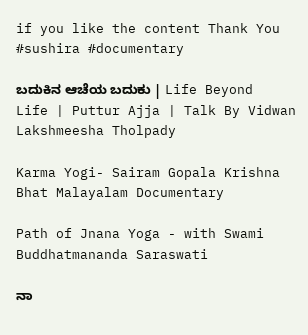if you like the content Thank You #sushira #documentary

ಬದುಕಿನ ಆಚೆಯ ಬದುಕು | Life Beyond Life | Puttur Ajja | Talk By Vidwan Lakshmeesha Tholpady

Karma Yogi- Sairam Gopala Krishna Bhat Malayalam Documentary

Path of Jnana Yoga - with Swami Buddhatmananda Saraswati

ನಾ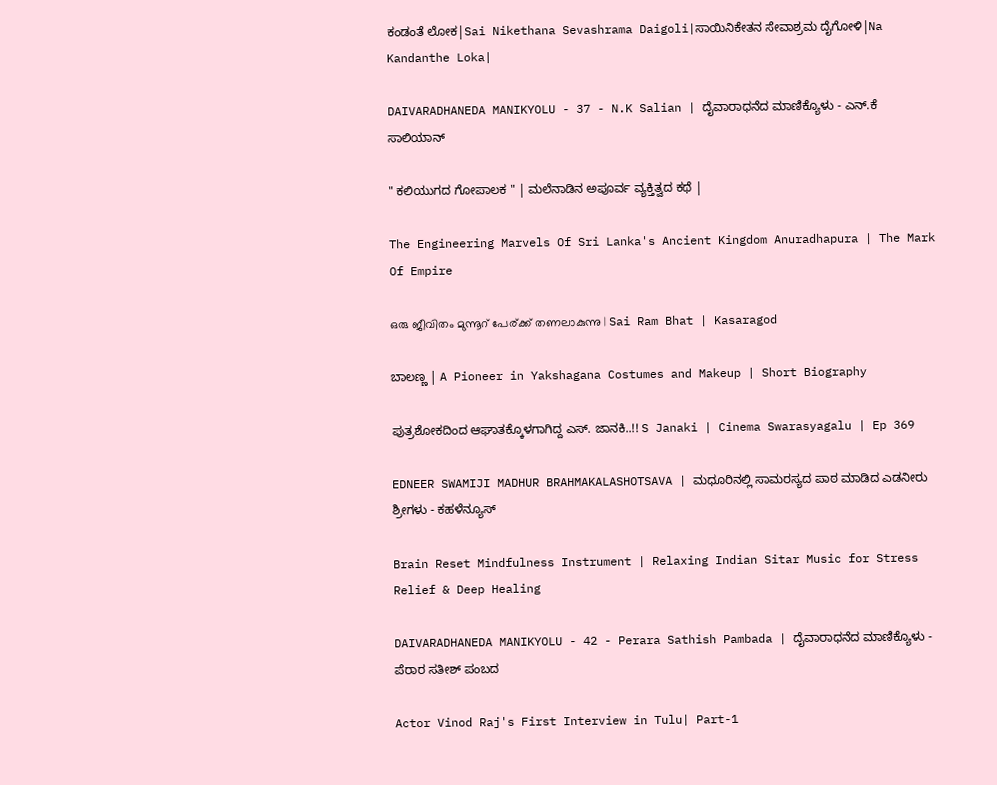ಕಂಡಂತೆ ಲೋಕ|Sai Nikethana Sevashrama Daigoli|ಸಾಯಿನಿಕೇತನ ಸೇವಾಶ್ರಮ ದೈಗೋಳಿ|Na Kandanthe Loka|

DAIVARADHANEDA MANIKYOLU - 37 - N.K Salian | ದೈವಾರಾಧನೆದ ಮಾಣಿಕ್ಯೊಳು - ಎನ್.ಕೆ ಸಾಲಿಯಾನ್

" ಕಲಿಯುಗದ ಗೋಪಾಲಕ " | ಮಲೆನಾಡಿನ ಅಪೂರ್ವ ವ್ಯಕ್ತಿತ್ವದ ಕಥೆ |

The Engineering Marvels Of Sri Lanka's Ancient Kingdom Anuradhapura | The Mark Of Empire

ഒരു ജീവിതം മുന്നൂറ് പേര്ക്ക് തണലാകുന്നു | Sai Ram Bhat | Kasaragod

ಬಾಲಣ್ಣ | A Pioneer in Yakshagana Costumes and Makeup | Short Biography

ಪುತ್ರಶೋಕದಿಂದ ಆಘಾತಕ್ಕೊಳಗಾಗಿದ್ದ ಎಸ್. ಜಾನಕಿ..!! S Janaki | Cinema Swarasyagalu | Ep 369

EDNEER SWAMIJI MADHUR BRAHMAKALASHOTSAVA | ಮಧೂರಿನಲ್ಲಿ ಸಾಮರಸ್ಯದ ಪಾಠ ಮಾಡಿದ ಎಡನೀರು ಶ್ರೀಗಳು - ಕಹಳೆನ್ಯೂಸ್

Brain Reset Mindfulness Instrument | Relaxing Indian Sitar Music for Stress Relief & Deep Healing

DAIVARADHANEDA MANIKYOLU - 42 - Perara Sathish Pambada | ದೈವಾರಾಧನೆದ ಮಾಣಿಕ್ಯೊಳು - ಪೆರಾರ ಸತೀಶ್ ಪಂಬದ

Actor Vinod Raj's First Interview in Tulu| Part-1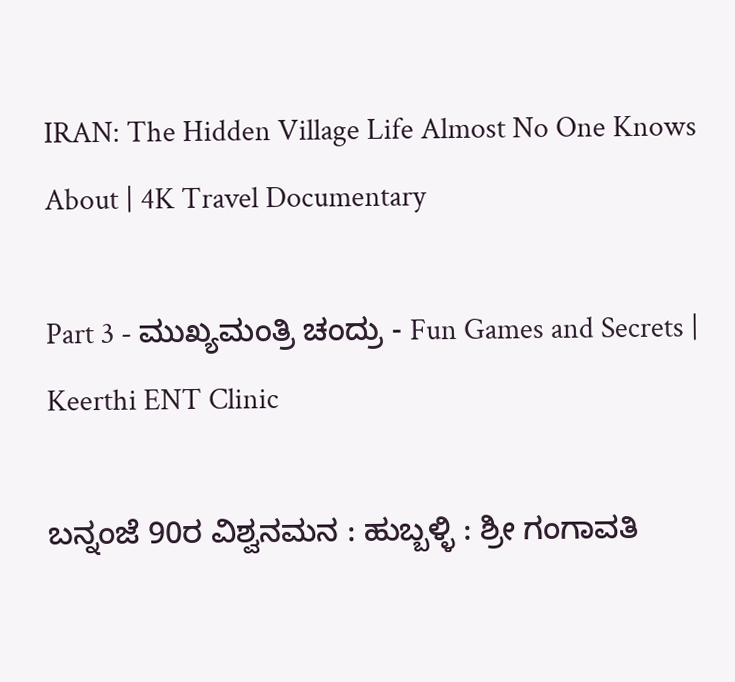IRAN: The Hidden Village Life Almost No One Knows About | 4K Travel Documentary

Part 3 - ಮುಖ್ಯಮಂತ್ರಿ ಚಂದ್ರು - Fun Games and Secrets | Keerthi ENT Clinic

ಬನ್ನಂಜೆ 90ರ ವಿಶ್ವನಮನ : ಹುಬ್ಬಳ್ಳಿ : ಶ್ರೀ ಗಂಗಾವತಿ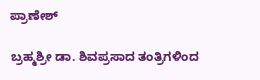ಪ್ರಾಣೇಶ್

ಬ್ರಹ್ಮಶ್ರೀ ಡಾ. ಶಿವಪ್ರಸಾದ ತಂತ್ರಿಗಳಿಂದ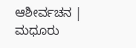ಆಶೀರ್ವಚನ | ಮಧೂರು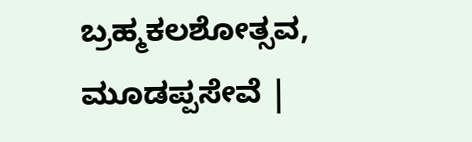ಬ್ರಹ್ಮಕಲಶೋತ್ಸವ, ಮೂಡಪ್ಪಸೇವೆ |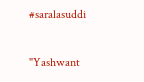#saralasuddi

"Yashwant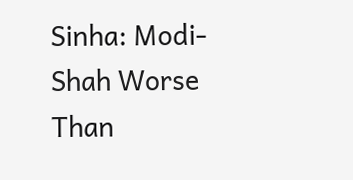Sinha: Modi-Shah Worse Than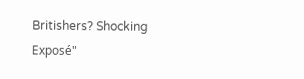Britishers? Shocking Exposé"